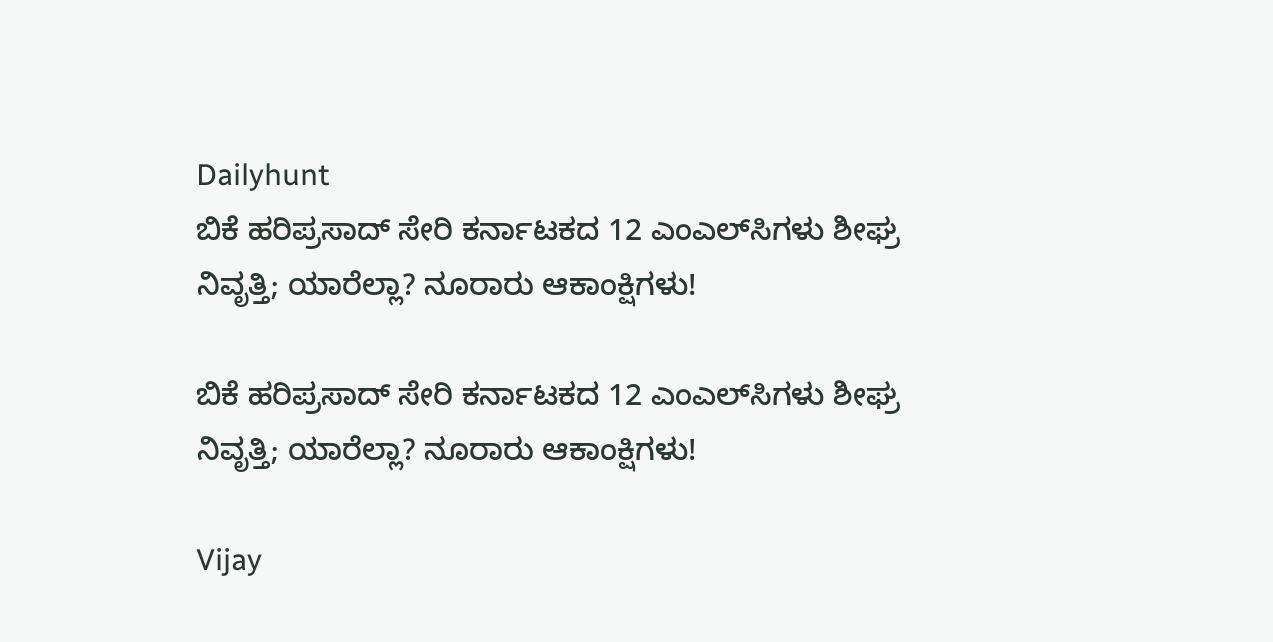Dailyhunt
ಬಿಕೆ ಹರಿಪ್ರಸಾದ್‌ ಸೇರಿ ಕರ್ನಾಟಕದ 12 ಎಂಎಲ್‌ಸಿಗಳು ಶೀಘ್ರ ನಿವೃತ್ತಿ; ಯಾರೆಲ್ಲಾ? ನೂರಾರು ಆಕಾಂಕ್ಷಿಗಳು!

ಬಿಕೆ ಹರಿಪ್ರಸಾದ್‌ ಸೇರಿ ಕರ್ನಾಟಕದ 12 ಎಂಎಲ್‌ಸಿಗಳು ಶೀಘ್ರ ನಿವೃತ್ತಿ; ಯಾರೆಲ್ಲಾ? ನೂರಾರು ಆಕಾಂಕ್ಷಿಗಳು!

Vijay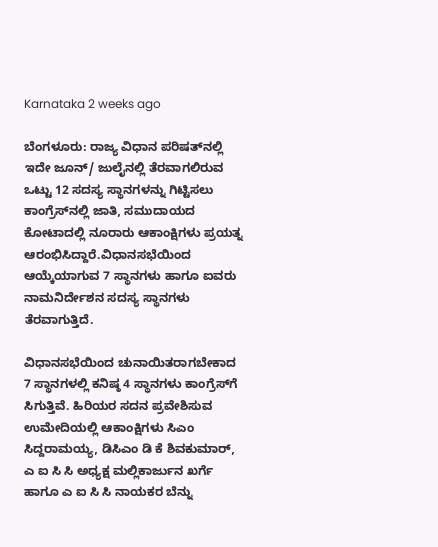Karnataka 2 weeks ago

ಬೆಂಗಳೂರು: ರಾಜ್ಯ ವಿಧಾನ ಪರಿಷತ್‌ನಲ್ಲಿ ಇದೇ ಜೂನ್‌/ ಜುಲೈನಲ್ಲಿ ತೆರವಾಗಲಿರುವ ಒಟ್ಟು 12 ಸದಸ್ಯ ಸ್ಥಾನಗಳನ್ನು ಗಿಟ್ಟಿಸಲು ಕಾಂಗ್ರೆಸ್‌ನಲ್ಲಿ ಜಾತಿ, ಸಮುದಾಯದ ಕೋಟಾದಲ್ಲಿ ನೂರಾರು ಆಕಾಂಕ್ಷಿಗಳು ಪ್ರಯತ್ನ ಆರಂಭಿಸಿದ್ದಾರೆ.ವಿಧಾನಸಭೆಯಿಂದ ಆಯ್ಕೆಯಾಗುವ 7 ಸ್ಥಾನಗಳು ಹಾಗೂ ಐವರು ನಾಮನಿರ್ದೇಶನ ಸದಸ್ಯ ಸ್ಥಾನಗಳು ತೆರವಾಗುತ್ತಿದೆ.

ವಿಧಾನಸಭೆಯಿಂದ ಚುನಾಯಿತರಾಗಬೇಕಾದ 7 ಸ್ಥಾನಗಳಲ್ಲಿ ಕನಿಷ್ಠ 4 ಸ್ಥಾನಗಳು ಕಾಂಗ್ರೆಸ್‌ಗೆ ಸಿಗುತ್ತಿವೆ. ಹಿರಿಯರ ಸದನ ಪ್ರವೇಶಿಸುವ ಉಮೇದಿಯಲ್ಲಿ ಆಕಾಂಕ್ಷಿಗಳು ಸಿಎಂ ಸಿದ್ದರಾಮಯ್ಯ, ಡಿಸಿಎಂ ಡಿ ಕೆ ಶಿವಕುಮಾರ್‌, ಎ ಐ ಸಿ ಸಿ ಅಧ್ಯಕ್ಷ ಮಲ್ಲಿಕಾರ್ಜುನ ಖರ್ಗೆ ಹಾಗೂ ಎ ಐ ಸಿ ಸಿ ನಾಯಕರ ಬೆನ್ನು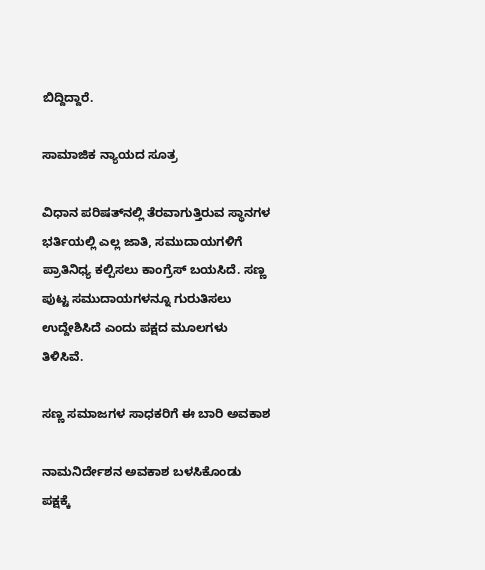ಬಿದ್ದಿದ್ದಾರೆ.

ಸಾಮಾಜಿಕ ನ್ಯಾಯದ ಸೂತ್ರ

ವಿಧಾನ ಪರಿಷತ್‌ನಲ್ಲಿ ತೆರವಾಗುತ್ತಿರುವ ಸ್ಥಾನಗಳ ಭರ್ತಿಯಲ್ಲಿ ಎಲ್ಲ ಜಾತಿ, ಸಮುದಾಯಗಳಿಗೆ ಪ್ರಾತಿನಿಧ್ಯ ಕಲ್ಪಿಸಲು ಕಾಂಗ್ರೆಸ್‌ ಬಯಸಿದೆ. ಸಣ್ಣ ಪುಟ್ಟ ಸಮುದಾಯಗಳನ್ನೂ ಗುರುತಿಸಲು ಉದ್ದೇಶಿಸಿದೆ ಎಂದು ಪಕ್ಷದ ಮೂಲಗಳು ತಿಳಿಸಿವೆ.

ಸಣ್ಣ ಸಮಾಜಗಳ ಸಾಧಕರಿಗೆ ಈ ಬಾರಿ ಅವಕಾಶ

ನಾಮನಿರ್ದೇಶನ ಅವಕಾಶ ಬಳಸಿಕೊಂಡು ಪಕ್ಷಕ್ಕೆ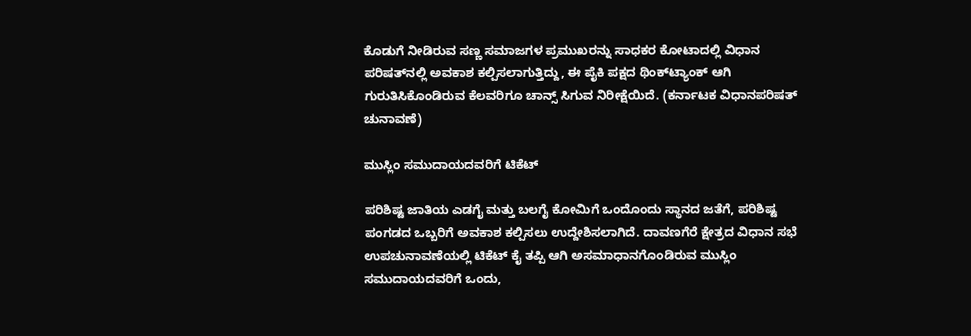ಕೊಡುಗೆ ನೀಡಿರುವ ಸಣ್ಣ ಸಮಾಜಗಳ ಪ್ರಮುಖರನ್ನು ಸಾಧಕರ ಕೋಟಾದಲ್ಲಿ ವಿಧಾನ ಪರಿಷತ್‌ನಲ್ಲಿ ಅವಕಾಶ ಕಲ್ಪಿಸಲಾಗುತ್ತಿದ್ದು, ಈ ಪೈಕಿ ಪಕ್ಷದ ಥಿಂಕ್‌ಟ್ಯಾಂಕ್‌ ಆಗಿ ಗುರುತಿಸಿಕೊಂಡಿರುವ ಕೆಲವರಿಗೂ ಚಾನ್ಸ್‌ ಸಿಗುವ ನಿರೀಕ್ಷೆಯಿದೆ. (ಕರ್ನಾಟಕ ವಿಧಾನಪರಿಷತ್ ಚುನಾವಣೆ)

ಮುಸ್ಲಿಂ ಸಮುದಾಯದವರಿಗೆ ಟಿಕೆಟ್‌

ಪರಿಶಿಷ್ಟ ಜಾತಿಯ ಎಡಗೈ ಮತ್ತು ಬಲಗೈ ಕೋಮಿಗೆ ಒಂದೊಂದು ಸ್ಥಾನದ ಜತೆಗೆ, ಪರಿಶಿಷ್ಟ ಪಂಗಡದ ಒಬ್ಬರಿಗೆ ಅವಕಾಶ ಕಲ್ಪಿಸಲು ಉದ್ದೇಶಿಸಲಾಗಿದೆ. ದಾವಣಗೆರೆ ಕ್ಷೇತ್ರದ ವಿಧಾನ ಸಭೆ ಉಪಚುನಾವಣೆಯಲ್ಲಿ ಟಿಕೆಟ್‌ ಕೈ ತಪ್ಪಿ ಆಗಿ ಅಸಮಾಧಾನಗೊಂಡಿರುವ ಮುಸ್ಲಿಂ ಸಮುದಾಯದವರಿಗೆ ಒಂದು,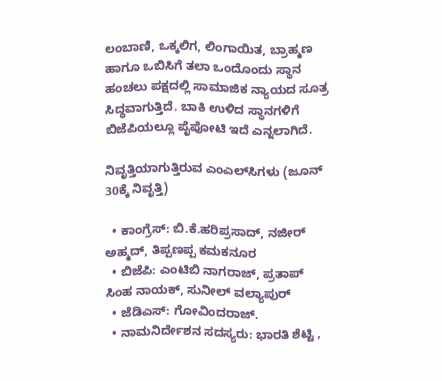ಲಂಬಾಣಿ, ಒಕ್ಕಲಿಗ, ಲಿಂಗಾಯಿತ, ಬ್ರಾಹ್ಮಣ ಹಾಗೂ ಒಬಿಸಿಗೆ ತಲಾ ಒಂದೊಂದು ಸ್ಥಾನ ಹಂಚಲು ಪಕ್ಷದಲ್ಲಿ ಸಾಮಾಜಿಕ ನ್ಯಾಯದ ಸೂತ್ರ ಸಿದ್ಧವಾಗುತ್ತಿದೆ. ಬಾಕಿ ಉಳಿದ ಸ್ಥಾನಗಳಿಗೆ ಬಿಜೆಪಿಯಲ್ಲೂ ಪೈಪೋಟಿ ಇದೆ ಎನ್ನಲಾಗಿದೆ.

ನಿವೃತ್ತಿಯಾಗುತ್ತಿರುವ ಎಂಎಲ್‌ಸಿಗಳು (ಜೂನ್ 30ಕ್ಕೆ ನಿವೃತ್ತಿ)

  • ಕಾಂಗ್ರೆಸ್‌: ಬಿ.ಕೆ.ಹರಿಪ್ರಸಾದ್‌, ನಜೀರ್‌ ಅಹ್ಮದ್‌, ತಿಪ್ಪಣಪ್ಪ ಕಮಕನೂರ
  • ಬಿಜೆಪಿ: ಎಂಟಿಬಿ ನಾಗರಾಜ್‌, ಪ್ರತಾಪ್‌ ಸಿಂಹ ನಾಯಕ್‌, ಸುನೀಲ್‌ ವಲ್ಯಾಪುರ್‌
  • ಜೆಡಿಎಸ್‌: ಗೋವಿಂದರಾಜ್‌.
  • ನಾಮನಿರ್ದೇಶನ ಸದಸ್ಯರು: ಭಾರತಿ ಶೆಟ್ಟಿ ,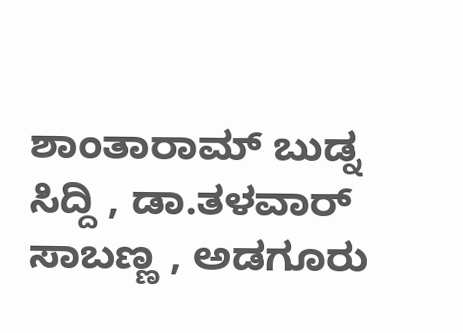ಶಾಂತಾರಾಮ್‌ ಬುಡ್ನ ಸಿದ್ದಿ , ಡಾ.ತಳವಾರ್‌ ಸಾಬಣ್ಣ , ಅಡಗೂರು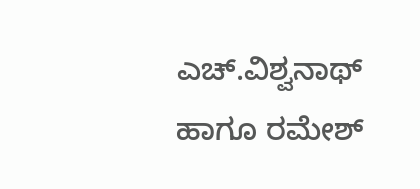ಎಚ್‌.ವಿಶ್ವನಾಥ್‌ ಹಾಗೂ ರಮೇಶ್‌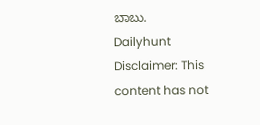ಬಾಬು.
Dailyhunt
Disclaimer: This content has not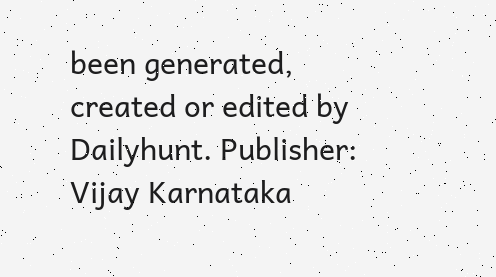been generated, created or edited by Dailyhunt. Publisher: Vijay Karnataka